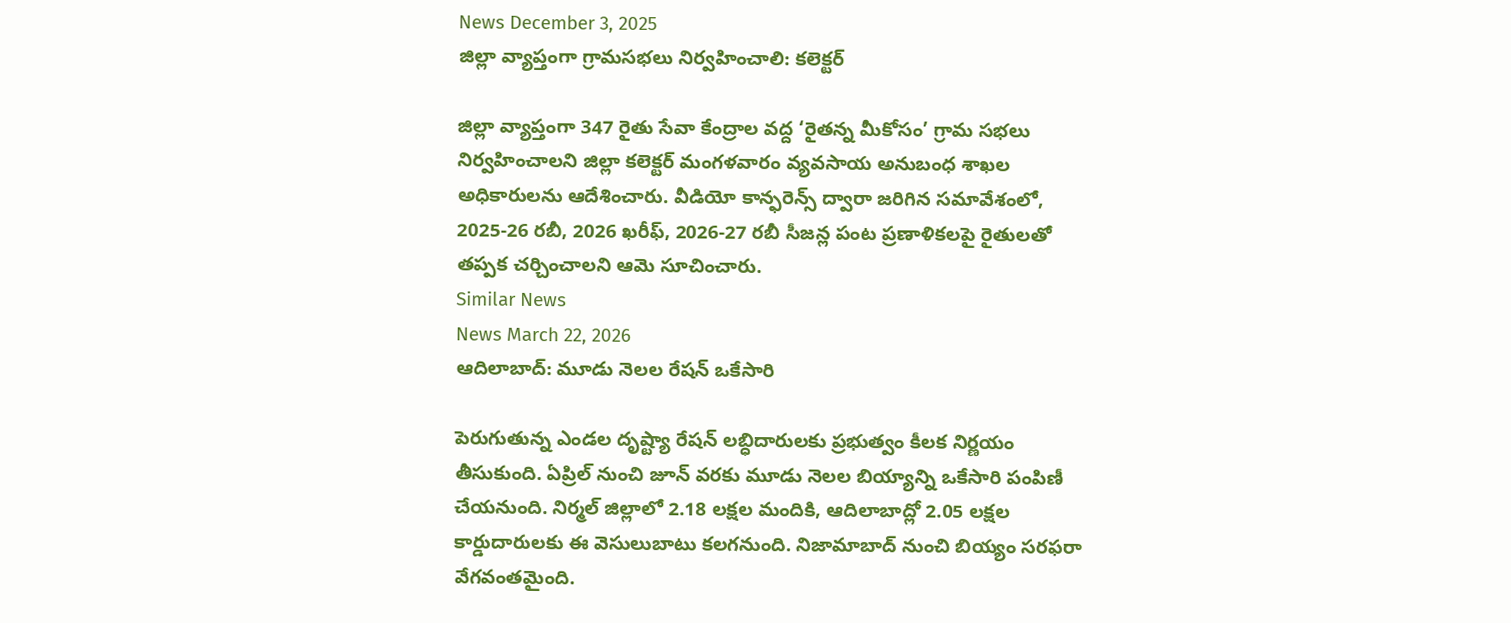News December 3, 2025
జిల్లా వ్యాప్తంగా గ్రామసభలు నిర్వహించాలి: కలెక్టర్

జిల్లా వ్యాప్తంగా 347 రైతు సేవా కేంద్రాల వద్ద ‘రైతన్న మీకోసం’ గ్రామ సభలు నిర్వహించాలని జిల్లా కలెక్టర్ మంగళవారం వ్యవసాయ అనుబంధ శాఖల అధికారులను ఆదేశించారు. వీడియో కాన్ఫరెన్స్ ద్వారా జరిగిన సమావేశంలో, 2025-26 రబీ, 2026 ఖరీఫ్, 2026-27 రబీ సీజన్ల పంట ప్రణాళికలపై రైతులతో తప్పక చర్చించాలని ఆమె సూచించారు.
Similar News
News March 22, 2026
ఆదిలాబాద్: మూడు నెలల రేషన్ ఒకేసారి

పెరుగుతున్న ఎండల దృష్ట్యా రేషన్ లబ్ధిదారులకు ప్రభుత్వం కీలక నిర్ణయం తీసుకుంది. ఏప్రిల్ నుంచి జూన్ వరకు మూడు నెలల బియ్యాన్ని ఒకేసారి పంపిణీ చేయనుంది. నిర్మల్ జిల్లాలో 2.18 లక్షల మందికి, ఆదిలాబాద్లో 2.05 లక్షల కార్డుదారులకు ఈ వెసులుబాటు కలగనుంది. నిజామాబాద్ నుంచి బియ్యం సరఫరా వేగవంతమైంది.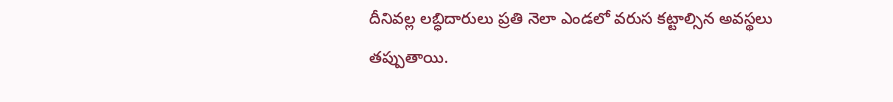దీనివల్ల లబ్ధిదారులు ప్రతి నెలా ఎండలో వరుస కట్టాల్సిన అవస్థలు తప్పుతాయి.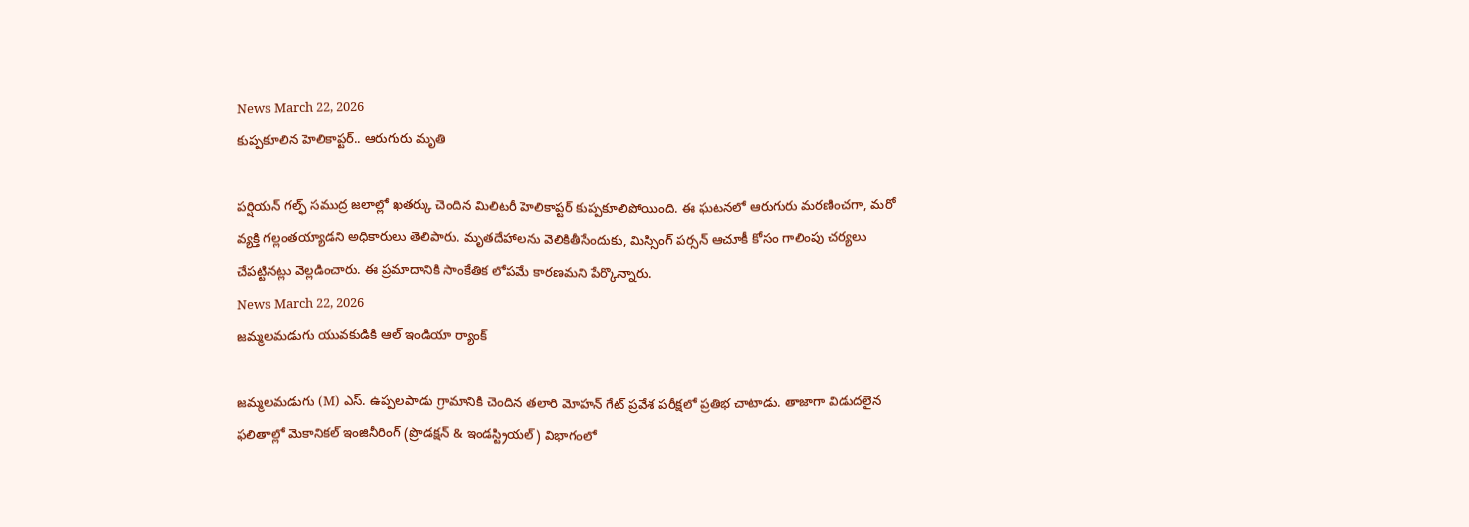News March 22, 2026
కుప్పకూలిన హెలికాప్టర్.. ఆరుగురు మృతి

పర్షియన్ గల్ఫ్ సముద్ర జలాల్లో ఖతర్కు చెందిన మిలిటరీ హెలికాప్టర్ కుప్పకూలిపోయింది. ఈ ఘటనలో ఆరుగురు మరణించగా, మరో వ్యక్తి గల్లంతయ్యాడని అధికారులు తెలిపారు. మృతదేహాలను వెలికితీసేందుకు, మిస్సింగ్ పర్సన్ ఆచూకీ కోసం గాలింపు చర్యలు చేపట్టినట్లు వెల్లడించారు. ఈ ప్రమాదానికి సాంకేతిక లోపమే కారణమని పేర్కొన్నారు.
News March 22, 2026
జమ్మలమడుగు యువకుడికి ఆల్ ఇండియా ర్యాంక్

జమ్మలమడుగు (M) ఎస్. ఉప్పలపాడు గ్రామానికి చెందిన తలారి మోహన్ గేట్ ప్రవేశ పరీక్షలో ప్రతిభ చాటాడు. తాజాగా విడుదలైన ఫలితాల్లో మెకానికల్ ఇంజినీరింగ్ (ప్రొడక్షన్ & ఇండస్ట్రియల్) విభాగంలో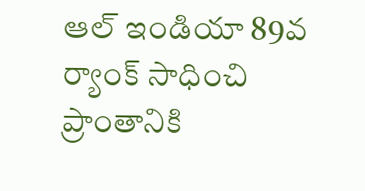ఆల్ ఇండియా 89వ ర్యాంక్ సాధించి ప్రాంతానికి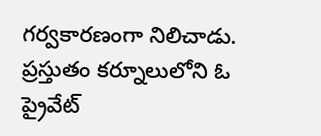గర్వకారణంగా నిలిచాడు. ప్రస్తుతం కర్నూలులోని ఓ ప్రైవేట్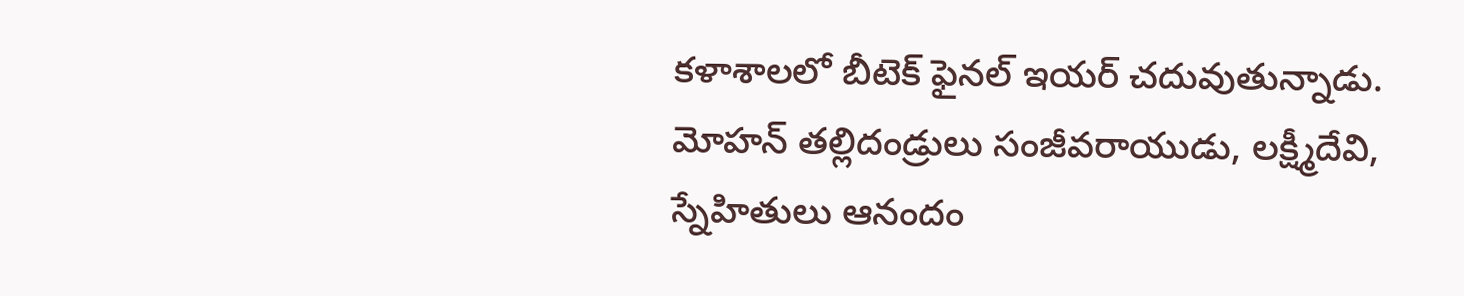కళాశాలలో బీటెక్ ఫైనల్ ఇయర్ చదువుతున్నాడు. మోహన్ తల్లిదండ్రులు సంజీవరాయుడు, లక్ష్మీదేవి, స్నేహితులు ఆనందం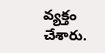వ్యక్తం చేశారు.